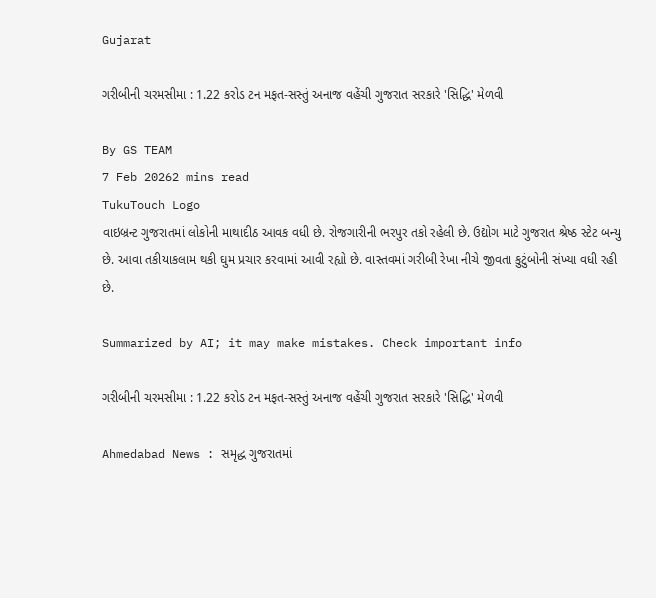Gujarat

ગરીબીની ચરમસીમા : 1.22 કરોડ ટન મફત-સસ્તું અનાજ વહેંચી ગુજરાત સરકારે 'સિદ્ધિ' મેળવી

By GS TEAM
7 Feb 20262 mins read
TukuTouch Logo
વાઇબ્રન્ટ ગુજરાતમાં લોકોની માથાદીઠ આવક વધી છે. રોજગારીની ભરપુર તકો રહેલી છે. ઉદ્યોગ માટે ગુજરાત શ્રેષ્ઠ સ્ટેટ બન્યુ છે. આવા તકીયાકલામ થકી ઘુમ પ્રચાર કરવામાં આવી રહ્યો છે. વાસ્તવમાં ગરીબી રેખા નીચે જીવતા કુટુંબોની સંખ્યા વધી રહી છે.

Summarized by AI; it may make mistakes. Check important info

ગરીબીની ચરમસીમા : 1.22 કરોડ ટન મફત-સસ્તું અનાજ વહેંચી ગુજરાત સરકારે 'સિદ્ધિ' મેળવી

Ahmedabad News : સમૃદ્ધ ગુજરાતમાં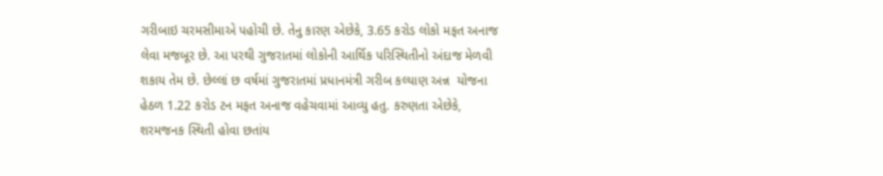ગરીબાઇ ચરમસીમાએ પહોચી છે. તેનુ કારણ એછેકે, 3.65 કરોડ લોકો મફત અનાજ લેવા મજબૂર છે. આ પરથી ગુજરાતમાં લોકોની આર્થિક પરિસ્થિતીનો અંદાજ મેળવી શકાય તેમ છે. છેલ્લાં છ વર્ષમાં ગુજરાતમાં પ્રધાનમંત્રી ગરીબ કલ્યાણ અન્ન  યોજના હેઠળ 1.22 કરોડ ટન મફત અનાજ વહેચવામાં આવ્યુ હતુ. કરુણતા એછેકે, શરમજનક સ્થિતી હોવા છતાંય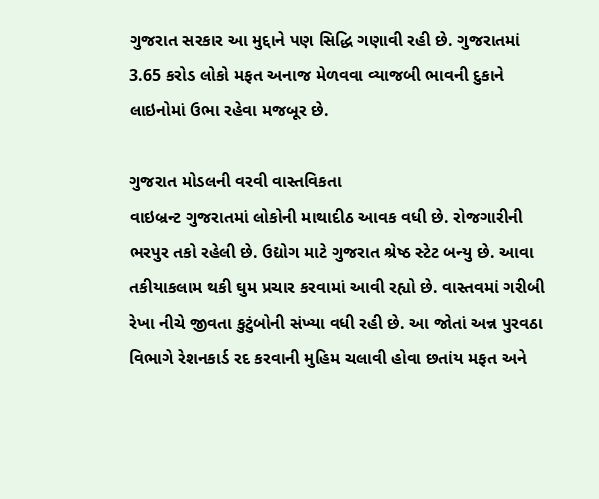ગુજરાત સરકાર આ મુદ્દાને પણ સિદ્ધિ ગણાવી રહી છે. ગુજરાતમાં 3.65 કરોડ લોકો મફત અનાજ મેળવવા વ્યાજબી ભાવની દુકાને લાઇનોમાં ઉભા રહેવા મજબૂર છે.

ગુજરાત મોડલની વરવી વાસ્તવિકતા
વાઇબ્રન્ટ ગુજરાતમાં લોકોની માથાદીઠ આવક વધી છે. રોજગારીની ભરપુર તકો રહેલી છે. ઉદ્યોગ માટે ગુજરાત શ્રેષ્ઠ સ્ટેટ બન્યુ છે. આવા તકીયાકલામ થકી ઘુમ પ્રચાર કરવામાં આવી રહ્યો છે. વાસ્તવમાં ગરીબી રેખા નીચે જીવતા કુટુંબોની સંખ્યા વધી રહી છે. આ જોતાં અન્ન પુરવઠા વિભાગે રેશનકાર્ડ રદ કરવાની મુહિમ ચલાવી હોવા છતાંય મફત અને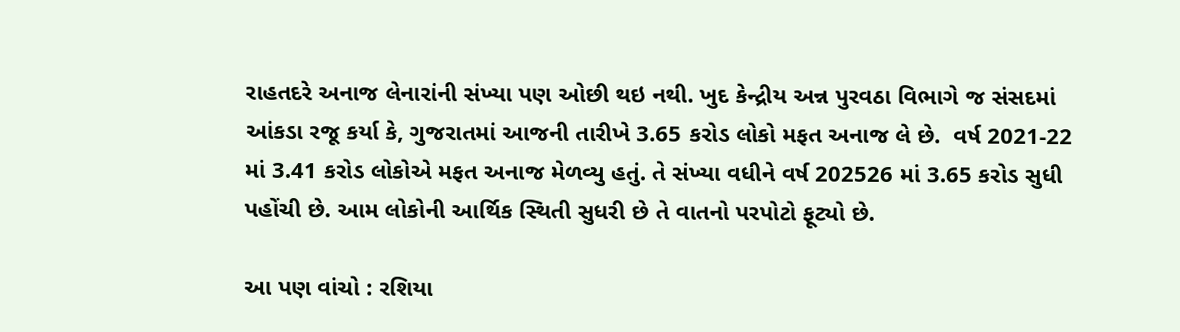રાહતદરે અનાજ લેનારાંની સંખ્યા પણ ઓછી થઇ નથી. ખુદ કેન્દ્રીય અન્ન પુરવઠા વિભાગે જ સંસદમાં આંકડા રજૂ કર્યા કે, ગુજરાતમાં આજની તારીખે 3.65 કરોડ લોકો મફત અનાજ લે છે.  વર્ષ 2021-22 માં 3.41 કરોડ લોકોએ મફત અનાજ મેળવ્યુ હતું. તે સંખ્યા વધીને વર્ષ 202526 માં 3.65 કરોડ સુધી પહોંચી છે. આમ લોકોની આર્થિક સ્થિતી સુધરી છે તે વાતનો પરપોટો ફૂટ્યો છે.

આ પણ વાંચો : રશિયા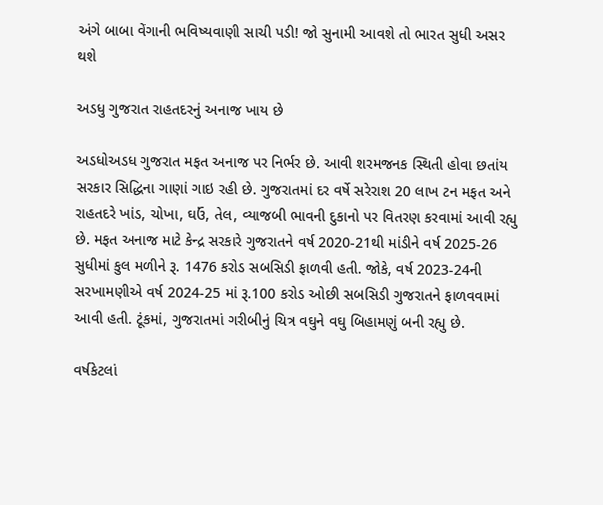અંગે બાબા વેંગાની ભવિષ્યવાણી સાચી પડી! જો સુનામી આવશે તો ભારત સુધી અસર થશે

અડધુ ગુજરાત રાહતદરનું અનાજ ખાય છે

અડધોઅડધ ગુજરાત મફત અનાજ પર નિર્ભર છે. આવી શરમજનક સ્થિતી હોવા છતાંય સરકાર સિદ્ધિના ગાણાં ગાઇ રહી છે. ગુજરાતમાં દર વર્ષે સરેરાશ 20 લાખ ટન મફત અને રાહતદરે ખાંડ, ચોખા, ઘઉં, તેલ, વ્યાજબી ભાવની દુકાનો પર વિતરણ કરવામાં આવી રહ્યુ છે. મફત અનાજ માટે કેન્દ્ર સરકારે ગુજરાતને વર્ષ 2020-21થી માંડીને વર્ષ 2025-26 સુધીમાં કુલ મળીને રૂ. 1476 કરોડ સબસિડી ફાળવી હતી. જોકે, વર્ષ 2023-24ની સરખામણીએ વર્ષ 2024-25 માં રૂ.100 કરોડ ઓછી સબસિડી ગુજરાતને ફાળવવામાં આવી હતી. ટૂંકમાં, ગુજરાતમાં ગરીબીનું ચિત્ર વઘુને વઘુ બિહામણું બની રહ્યુ છે.

વર્ષકેટલાં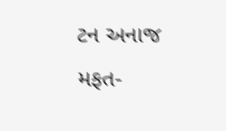ટન અનાજ મફત-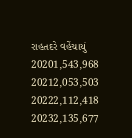રાહતદરે વહેંચાયું
20201,543,968
20212,053,503
20222,112,418
20232,135,677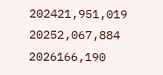202421,951,019
20252,067,884
2026166,190